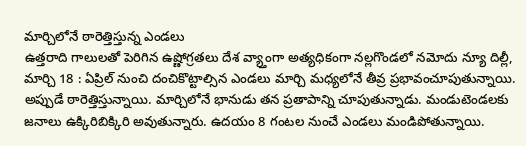మార్చిలోనే ఠారెత్తిస్తున్న ఎండలు
ఉత్తరాది గాలులతో పెరిగిన ఉష్ణోగ్రతలు దేశ వ్య్తాంగా అత్యధికంగా నల్లగొండలో నమోదు న్యూ దిల్లీ, మార్చి 18 : ఏప్రిల్ నుంచి దంచికొట్టాల్సిన ఎండలు మార్చి మధ్యలోనే తీవ్ర ప్రభావంచూపుతున్నాయి. అప్పుడే ఠారెత్తిస్తున్నాయి. మార్చిలోనే భానుడు తన ప్రతాపాన్ని చూపుతున్నాడు. మండుటెండలకు జనాలు ఉక్కిరిబిక్కిరి అవుతున్నారు. ఉదయం 8 గంటల నుంచే ఎండలు మండిపోతున్నాయి.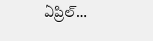ఏప్రిల్…